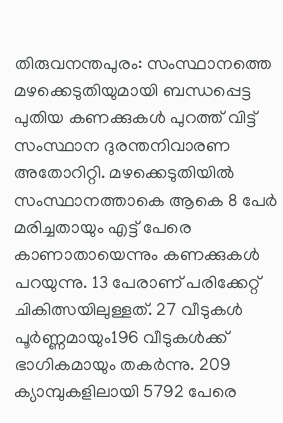തിരുവനന്തപുരം: സംസ്ഥാനത്തെ മഴക്കെടുതിയുമായി ബന്ധപ്പെട്ട പുതിയ കണക്കുകൾ പുറത്ത് വിട്ട് സംസ്ഥാന ദുരന്തനിവാരണ അതോറിറ്റി. മഴക്കെടുതിയിൽ സംസ്ഥാനത്താകെ ആകെ 8 പേർ മരിച്ചതായും എട്ട് പേരെ കാണാതായെന്നും കണക്കുകൾ പറയുന്നു. 13 പേരാണ് പരിക്കേറ്റ് ചികിത്സയിലുള്ളത്. 27 വീടുകൾ പൂർണ്ണമായും196 വീടുകൾക്ക് ഭാഗികമായും തകർന്നു. 209 ക്യാമ്പുകളിലായി 5792 പേരെ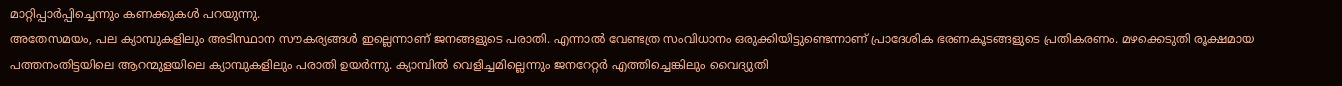മാറ്റിപ്പാർപ്പിച്ചെന്നും കണക്കുകൾ പറയുന്നു.
അതേസമയം, പല ക്യാമ്പുകളിലും അടിസ്ഥാന സൗകര്യങ്ങൾ ഇല്ലെന്നാണ് ജനങ്ങളുടെ പരാതി. എന്നാൽ വേണ്ടത്ര സംവിധാനം ഒരുക്കിയിട്ടുണ്ടെന്നാണ് പ്രാദേശിക ഭരണകൂടങ്ങളുടെ പ്രതികരണം. മഴക്കെടുതി രൂക്ഷമായ പത്തനംതിട്ടയിലെ ആറന്മുളയിലെ ക്യാമ്പുകളിലും പരാതി ഉയർന്നു. ക്യാമ്പിൽ വെളിച്ചമില്ലെന്നും ജനറേറ്റർ എത്തിച്ചെങ്കിലും വൈദ്യുതി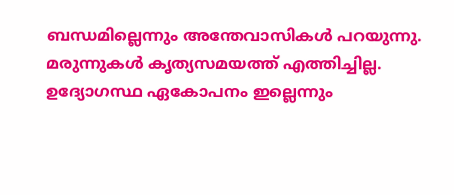ബന്ധമില്ലെന്നും അന്തേവാസികൾ പറയുന്നു. മരുന്നുകൾ കൃത്യസമയത്ത് എത്തിച്ചില്ല. ഉദ്യോഗസ്ഥ ഏകോപനം ഇല്ലെന്നും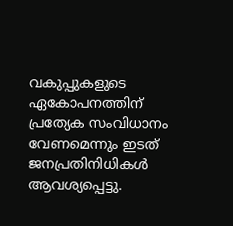വകുപ്പുകളുടെ ഏകോപനത്തിന് പ്രത്യേക സംവിധാനം വേണമെന്നും ഇടത് ജനപ്രതിനിധികൾ ആവശ്യപ്പെട്ടു.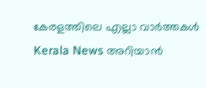കേരളത്തിലെ എല്ലാ വാർത്തകൾ Kerala News അറിയാൻ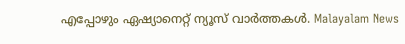എപ്പോഴും ഏഷ്യാനെറ്റ് ന്യൂസ് വാർത്തകൾ. Malayalam News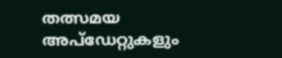തത്സമയ അപ്ഡേറ്റുകളും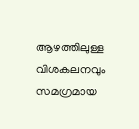ആഴത്തിലുള്ള വിശകലനവും സമഗ്രമായ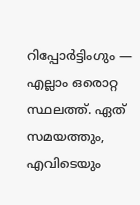റിപ്പോർട്ടിംഗും — എല്ലാം ഒരൊറ്റ സ്ഥലത്ത്. ഏത് സമയത്തും, എവിടെയും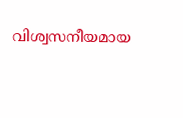വിശ്വസനീയമായ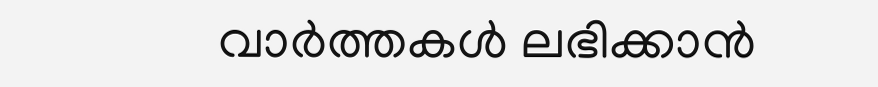വാർത്തകൾ ലഭിക്കാൻ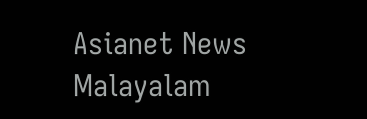Asianet News Malayalam